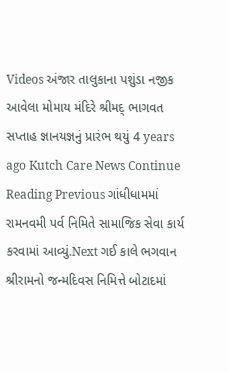Videos અંજાર તાલુકાના પશુંડા નજીક આવેલા મોમાય મંદિરે શ્રીમદ્ ભાગવત સપ્તાહ જ્ઞાનયજ્ઞનું પ્રારંભ થયું 4 years ago Kutch Care News Continue Reading Previous ગાંધીધામમાં રામનવમી પર્વ નિમિતે સામાજિક સેવા કાર્ય કરવામાં આવ્યું.Next ગઈ કાલે ભગવાન શ્રીરામનો જન્મદિવસ નિમિત્તે બોટાદમાં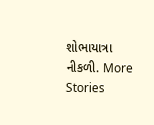શોભાયાત્રા નીકળી. More Stories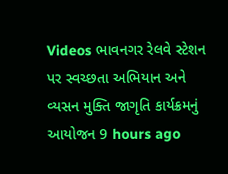Videos ભાવનગર રેલવે સ્ટેશન પર સ્વચ્છતા અભિયાન અને વ્યસન મુક્તિ જાગૃતિ કાર્યક્રમનું આયોજન 9 hours ago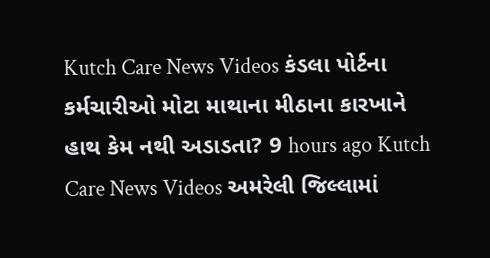Kutch Care News Videos કંડલા પોર્ટના કર્મચારીઓ મોટા માથાના મીઠાના કારખાને હાથ કેમ નથી અડાડતા? 9 hours ago Kutch Care News Videos અમરેલી જિલ્લામાં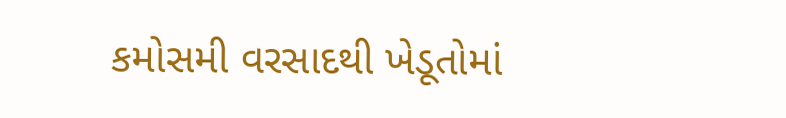કમોસમી વરસાદથી ખેડૂતોમાં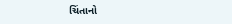ચિંતાનો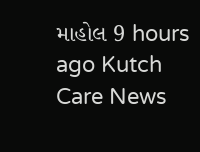માહોલ 9 hours ago Kutch Care News